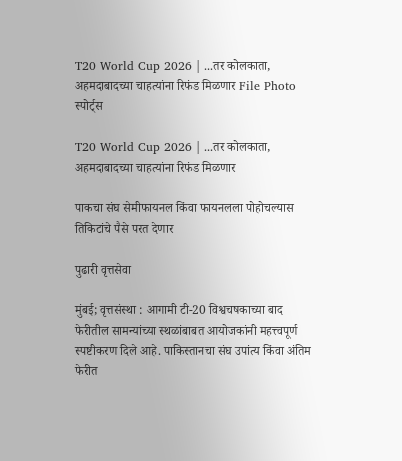T20 World Cup 2026 | ...तर कोलकाता, अहमदाबादच्या चाहत्यांना रिफंड मिळणार File Photo
स्पोर्ट्स

T20 World Cup 2026 | ...तर कोलकाता, अहमदाबादच्या चाहत्यांना रिफंड मिळणार

पाकचा संघ सेमीफायनल किंवा फायनलला पोहोचल्यास तिकिटांचे पैसे परत देणार

पुढारी वृत्तसेवा

मुंबई; वृत्तसंस्था : आगामी टी-20 विश्वचषकाच्या बाद फेरीतील सामन्यांच्या स्थळांबाबत आयोजकांनी महत्त्वपूर्ण स्पष्टीकरण दिले आहे. पाकिस्तानचा संघ उपांत्य किंवा अंतिम फेरीत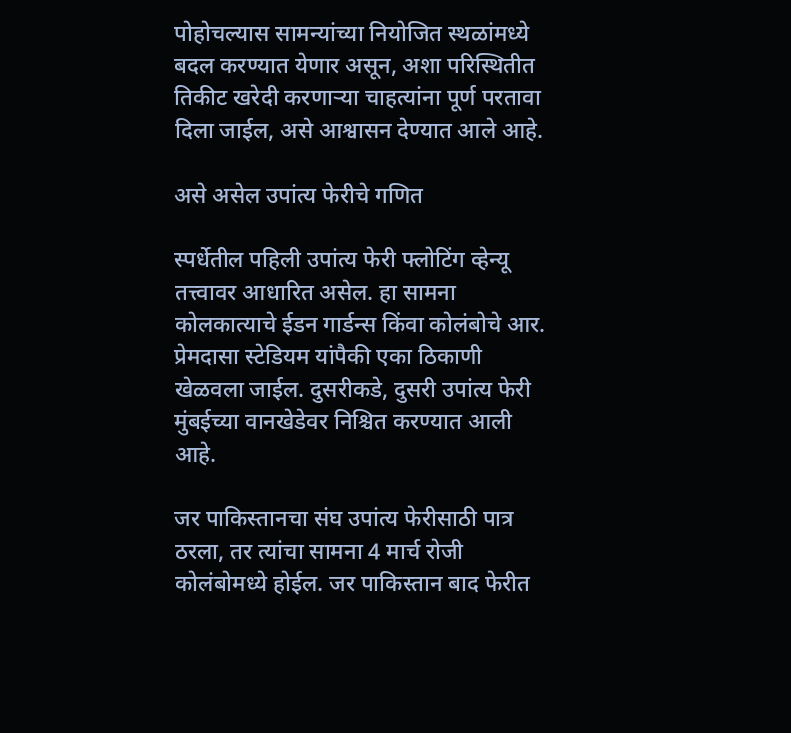पोहोचल्यास सामन्यांच्या नियोजित स्थळांमध्ये बदल करण्यात येणार असून, अशा परिस्थितीत तिकीट खरेदी करणार्‍या चाहत्यांना पूर्ण परतावा दिला जाईल, असे आश्वासन देण्यात आले आहे.

असे असेल उपांत्य फेरीचे गणित

स्पर्धेतील पहिली उपांत्य फेरी फ्लोटिंग व्हेन्यू तत्त्वावर आधारित असेल. हा सामना कोलकात्याचे ईडन गार्डन्स किंवा कोलंबोचे आर. प्रेमदासा स्टेडियम यांपैकी एका ठिकाणी खेळवला जाईल. दुसरीकडे, दुसरी उपांत्य फेरी मुंबईच्या वानखेडेवर निश्चित करण्यात आली आहे.

जर पाकिस्तानचा संघ उपांत्य फेरीसाठी पात्र ठरला, तर त्यांचा सामना 4 मार्च रोजी कोलंबोमध्ये होईल. जर पाकिस्तान बाद फेरीत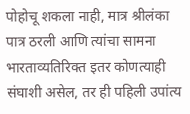पोहोचू शकला नाही, मात्र श्रीलंका पात्र ठरली आणि त्यांचा सामना भारताव्यतिरिक्त इतर कोणत्याही संघाशी असेल, तर ही पहिली उपांत्य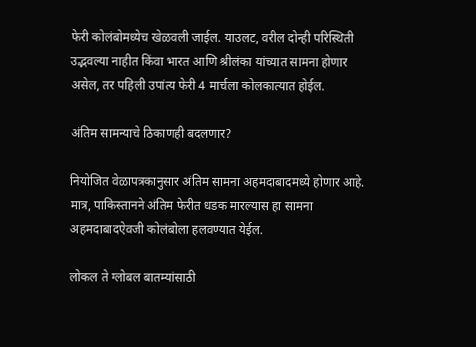फेरी कोलंबोमध्येच खेळवली जाईल. याउलट, वरील दोन्ही परिस्थिती उद्भवल्या नाहीत किंवा भारत आणि श्रीलंका यांच्यात सामना होणार असेल, तर पहिली उपांत्य फेरी 4 मार्चला कोलकात्यात होईल.

अंतिम सामन्याचे ठिकाणही बदलणार?

नियोजित वेळापत्रकानुसार अंतिम सामना अहमदाबादमध्ये होणार आहे. मात्र, पाकिस्तानने अंतिम फेरीत धडक मारल्यास हा सामना अहमदाबादऐवजी कोलंबोला हलवण्यात येईल.

लोकल ते ग्लोबल बातम्यांसाठी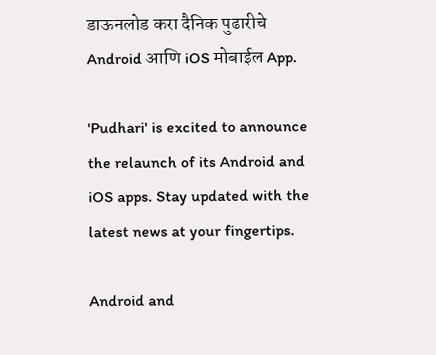डाऊनलोड करा दैनिक पुढारीचे Android आणि iOS मोबाईल App.

'Pudhari' is excited to announce the relaunch of its Android and iOS apps. Stay updated with the latest news at your fingertips.

Android and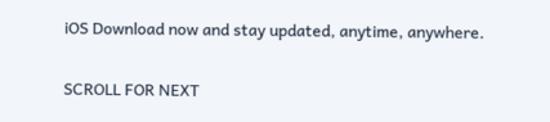iOS Download now and stay updated, anytime, anywhere.

SCROLL FOR NEXT